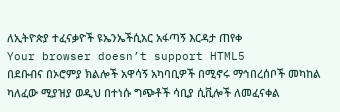ለኢትዮጵያ ተፈናቃዮች ዩኤንኤችሲአር አፋጣኝ እርዳታ ጠየቀ
Your browser doesn’t support HTML5
በደቡብና በኦሮምያ ክልሎች አዋሳኝ አካባቢዎች በሚኖሩ ማኅበረሰቦች መካከል ካለፈው ሚያዝያ ወዲህ በተነሱ ግጭቶች ሳቢያ ሲቪሎች ለመፈናቀል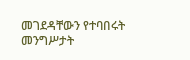መገደዳቸውን የተባበሩት መንግሥታት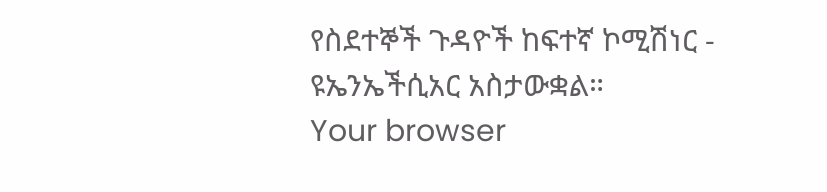የስደተኞች ጉዳዮች ከፍተኛ ኮሚሽነር - ዩኤንኤችሲአር አስታውቋል።
Your browser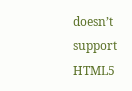doesn’t support HTML5